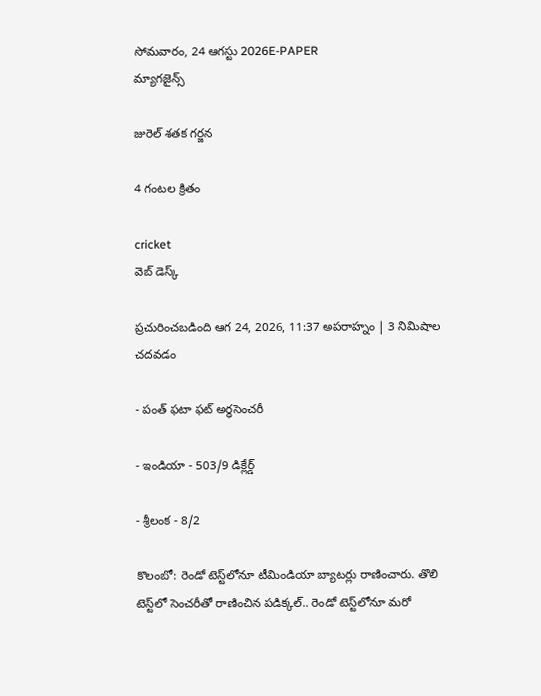సోమవారం, 24 ఆగస్టు 2026E-PAPER
మ్యాగజైన్స్

జురెల్‌ ‌శతక గర్జన

4 గంటల క్రితం

cricket
వెబ్ డెస్క్

ప్రచురించబడింది ఆగ 24, 2026, 11:37 అపరాహ్నం | 3 నిమిషాల చదవడం

- పంత్‌ ఫటా ఫట్‌ అర్ధసెంచరీ

- ఇండియా - 503/9 డిక్లేర్డ్‌

- శ్రీలంక - 8/2

కొలంబో: రెండో టెస్ట్‌‌లోనూ టీమిండియా బ్యాటర్లు రాణించారు. తొలి టెస్ట్‌‌లో సెంచరీతో రాణించిన పడిక్కల్‌.. రెండో టెస్ట్‌‌లోనూ మరో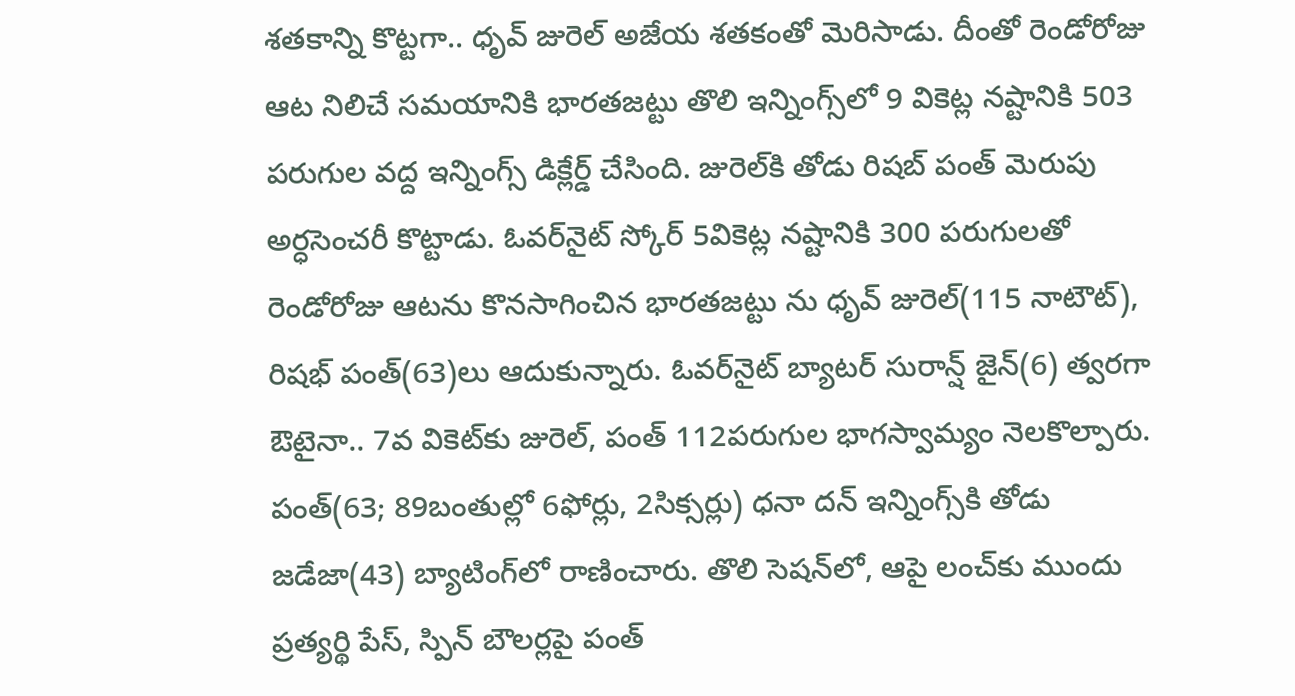శతకాన్ని కొట్టగా.. ధృవ్‌ ‌జురెల్‌ అజేయ శతకంతో మెరిసాడు. దీంతో రెండోరోజు ఆట నిలిచే సమయానికి భారతజట్టు తొలి ఇన్నింగ్స్‌‌లో 9 వికెట్ల నష్టానికి 503 పరుగుల వద్ద ఇన్నింగ్స్‌ ‌డిక్లేర్డ్‌ ‌చేసింది. జురెల్‌‌కి తోడు రిషబ్‌ ‌పంత్‌ మెరుపు అర్ధసెంచరీ కొట్టాడు. ఓవర్‌‌నైట్‌ ‌స్కోర్‌ 5వికెట్ల నష్టానికి 300 పరుగులతో రెండోరోజు ఆటను కొనసాగించిన భారతజట్టు ను ధృవ్ జురెల్‌(115 నాటౌట్), రిష‌భ్ పంత్(63)లు ఆదుకున్నారు. ఓవర్‌‌నైట్‌ ‌బ్యాటర్‌ ‌సురాన్ష్ జైన్‌(6) త్వరగా ఔటైనా.. 7వ వికెట్‌‌కు జురెల్‌, పంత్‌ 112పరుగుల భాగస్వామ్యం నెలకొల్పారు. పంత్‌(63; 89బంతుల్లో 6ఫోర్లు, 2సిక్సర్లు) ధనా దన్‌ ఇన్నింగ్స్‌‌కి తోడు జడేజా(43) బ్యాటింగ్‌‌లో రాణించారు. తొలి సెష‌న్‌లో, ఆపై లంచ్‌కు ముందు ప్ర‌త్య‌ర్థి పేస్, స్పిన్ బౌల‌ర్ల‌పై పంత్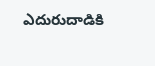ఎదురుదాడికి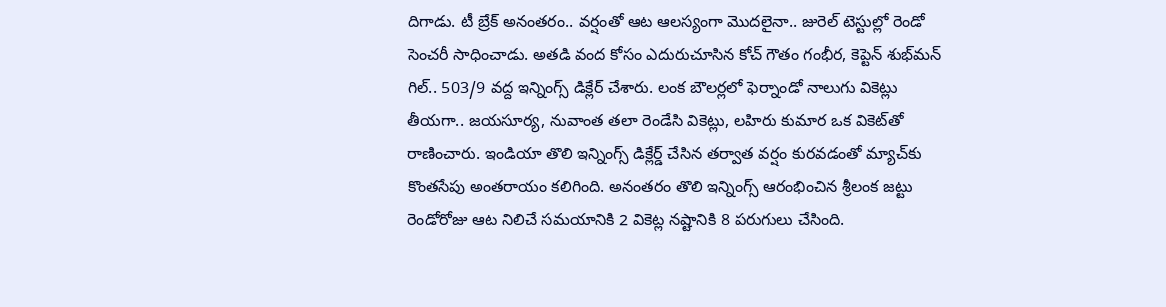దిగాడు. టీ బ్రేక్ అనంత‌రం.. వ‌ర్షంతో ఆట ఆల‌స్యంగా మొద‌లైనా.. జురెల్ టెస్టుల్లో రెండో సెంచ‌రీ సాధించాడు. అత‌డి వంద కోసం ఎదురుచూసిన కోచ్ గౌతం గంభీర‌, కెప్టెన్ శుభ్‌మ‌న్ గిల్‌.. 503/9 వ‌ద్ద ఇన్నింగ్స్ డిక్లేర్ చేశారు. లంక బౌల‌ర్ల‌లో ఫెర్నాండో నాలుగు వికెట్లు తీయ‌గా.. జ‌య‌సూర్య‌, నువాంత త‌లా రెండేసి వికెట్లు, లహిరు కుమార ఒక వికెట్‌తో రాణించారు. ఇండియా తొలి ఇన్నింగ్స్‌ ‌డిక్లేర్డ్‌ ‌చేసిన తర్వాత వర్షం కురవడంతో మ్యాచ్‌‌కు కొంతసేపు అంతరాయం కలిగింది. అనంతరం తొలి ఇన్నింగ్స్‌ ఆరంభించిన శ్రీలంక జట్టు రెండోరోజు ఆట నిలిచే సమయానికి 2 వికెట్ల నష్టానికి 8 పరుగులు చేసింది.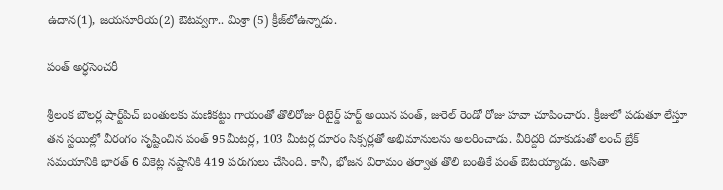ఉదాన(1), జయసూరియ(2) ఔటవ్వగా.. మిశ్రా (5) క్రీజ్‌‌లోఉన్నాడు.

పంత్‌ ‌అర్ధసెంచరీ

శ్రీలంక బౌల‌ర్ల షార్ట్‌పిచ్ బంతుల‌కు మ‌ణిక‌ట్టు గాయంతో తొలిరోజు రిటైర్డ్ హ‌ర్ట్ అయిన పంత్, జురెల్ రెండో రోజు హ‌వా చూపించారు. క్రీజులో ప‌డుతూ లేస్తూ త‌న స్ట‌యిల్లో వీరంగం సృష్టించిన పంత్ 95మీట‌ర్ల‌, 103 మీట‌ర్ల దూరం సిక్స‌ర్ల‌తో అభిమానుల‌ను అల‌రించాడు. వీరిద్ద‌రి దూకుడుతో లంచ్ బ్రేక్ స‌మ‌యానికి భార‌త్ 6 వికెట్ల న‌ష్టానికి 419 పరుగులు చేసింది. కానీ, భోజ‌న విరామం త‌ర్వాత తొలి బంతికే పంత్ ఔట‌య్యాడు. అసితా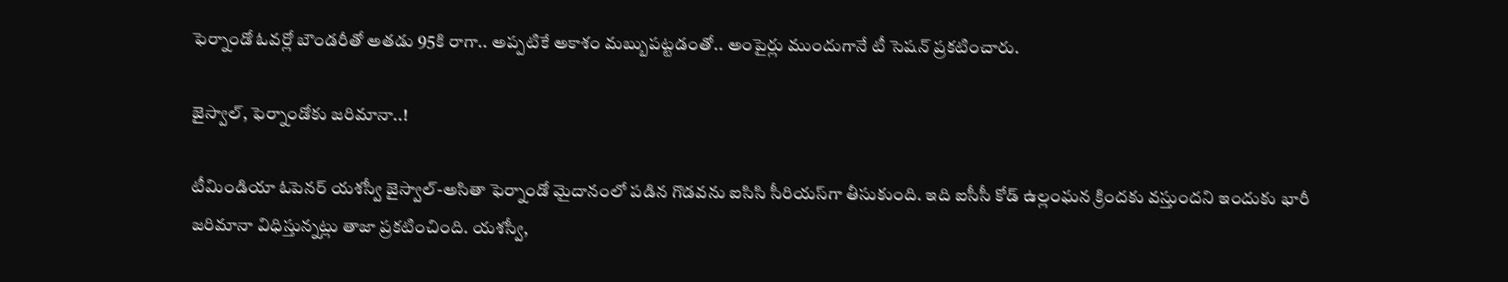ఫెర్నాండో ఓవ‌ర్లో బౌండ‌రీతో అత‌డు 95కి రాగా.. అప్ప‌టికే అకాశం మ‌బ్బుప‌ట్ట‌డంతో.. అంపైర్లు ముందుగానే టీ సెష‌న్ ప్ర‌క‌టించారు.

జైస్వాల్‌, ఫెర్నాండోకు జ‌రిమానా..!

టీమిండియా ఓపెన‌ర్ య‌శ‌స్వీ జైస్వాల్-అసితా ఫెర్నాండో మైదానంలో పడిన గొడవను ఐసిసి సీరియస్‌‌గా తీసుకుంది. ఇది ఐసీసీ కోడ్ ఉల్లంఘ‌న‌ క్రిందకు వస్తుందని ఇందుకు భారీ జరిమానా విధిస్తున్నట్లు తాజా ప్రకటించింది. య‌శ‌స్వీ,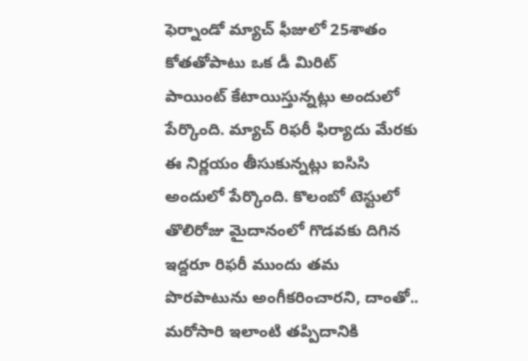ఫెర్నాండో మ్యాచ్ ఫీజులో 25శాతం కోతతోపాటు ఒక డీ మిరిట్‌ పాయింట్‌ ‌కేటాయిస్తున్నట్లు అందులో పేర్కొంది. మ్యాచ్ రిఫ‌రీ ఫిర్యాదు మేరకు ఈ నిర్ణయం తీసుకున్నట్లు ఐసిసి అందులో పేర్కొంది. కొలంబో టెస్టులో తొలిరోజు మైదానంలో గొడ‌వ‌కు దిగిన ఇద్ద‌రూ రిఫ‌రీ ముందు త‌మ పొర‌పాటును అంగీక‌రించారని, దాంతో.. మ‌రోసారి ఇలాంటి త‌ప్పిదానికి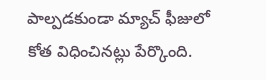పాల్ప‌డ‌కుండా మ్యాచ్ ఫీజులో కోత విధించినట్లు పేర్కొంది.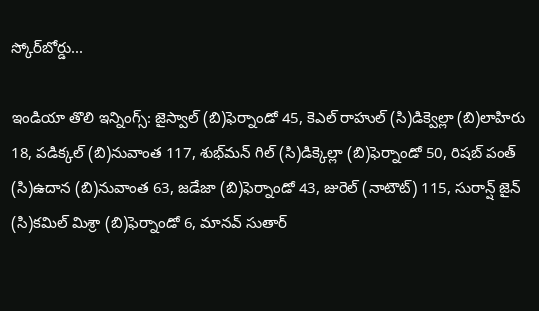స్కోర్‌‌బోర్డు...

ఇండియా తొలి ఇన్నింగ్స్‌: జైస్వాల్‌ (బి)ఫెర్నాండో 45, కెఎల్‌ ‌రాహుల్‌ (సి)డిక్వెల్లా (బి)లాహిరు 18, పడిక్కల్‌ (బి)నువాంత 117, శుభ్‌‌మన్‌ ‌గిల్‌ (సి)డిక్కెల్లా (బి)ఫెర్నాండో 50, రిషబ్‌ ‌పంత్‌ (సి)ఉదాన (బి)నువాంత 63, జడేజా (బి)ఫెర్నాండో 43, జురెల్‌ (నాటౌట్‌) 115, సురాన్ష్‌ ‌జైన్‌ (సి)కమిల్‌ ‌మిశ్రా (బి)ఫెర్నాండో 6, మానవ్‌‌ సుతార్‌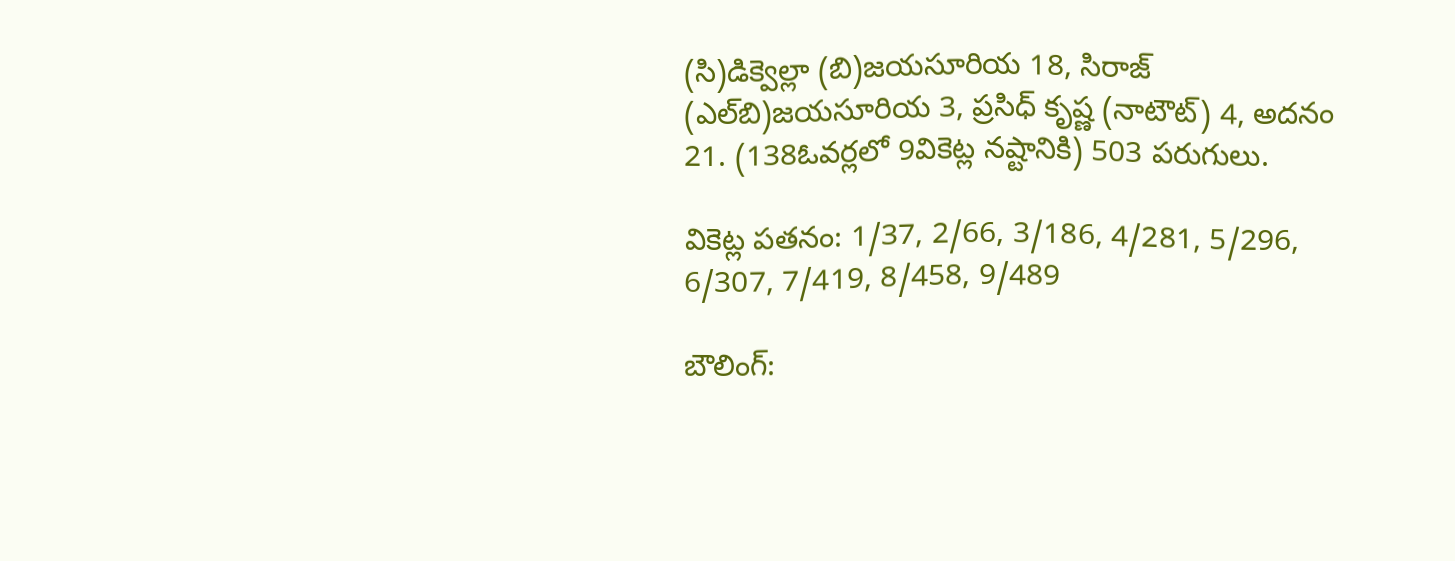(సి)డిక్వెల్లా (బి)జయసూరియ 18, సిరాజ్‌ (ఎల్‌‌బి)జయసూరియ 3, ప్రసిధ్‌ ‌కృష్ణ (నాటౌట్‌) 4, అదనం 21. (138ఓవర్లలో 9వికెట్ల నష్టానికి) 503 పరుగులు.

వికెట్ల పతనం: 1/37, 2/66, 3/186, 4/281, 5/296, 6/307, 7/419, 8/458, 9/489

బౌలింగ్‌: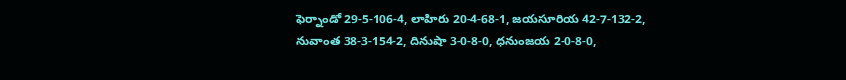ఫెర్నాండో 29-5-106-4, లాహిరు 20-4-68-1, జయసూరియ 42-7-132-2, నువాంత 38-3-154-2, దినుషా 3-0-8-0, ధనుంజయ 2-0-8-0,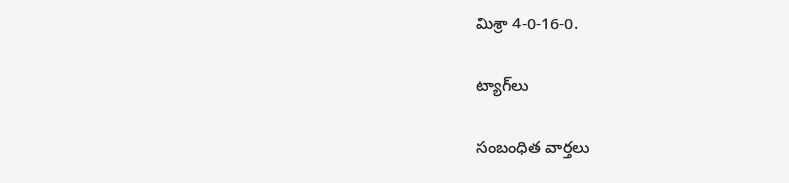మిశ్రా 4-0-16-0.

ట్యాగ్‌లు

సంబంధిత వార్తలు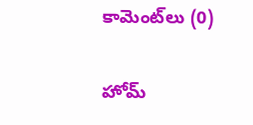కామెంట్‌లు (0)

హోమ్